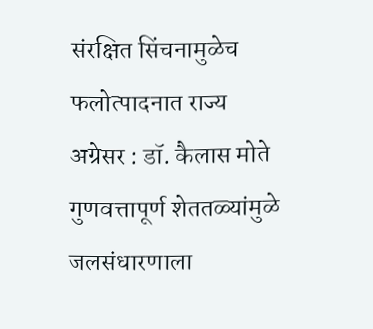संरक्षित सिंचनामुळेच फलोत्पादनात राज्य अग्रेसर : डॉ. कैलास मोते
गुणवत्तापूर्ण शेततळ्यांमुळे जलसंधारणाला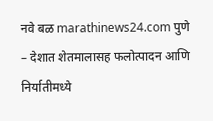नवे बळ marathinews24.com पुणे – देशात शेतमालासह फलोत्पादन आणि निर्यातीमध्ये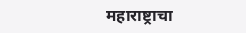महाराष्ट्राचा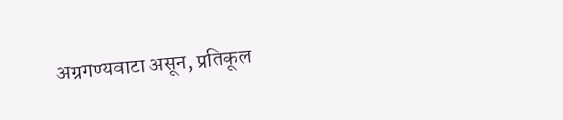अग्रगण्यवाटा असून, प्रतिकूल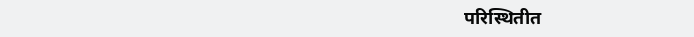परिस्थितीत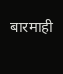बारमाही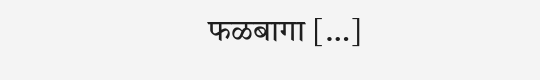फळबागा […]